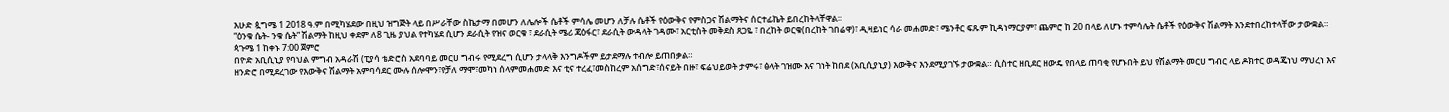እሁድ ጷግሜ 1 2018 ዓ.ም በሚካሄደው በዚህ ዝግጅት ላይ በሥራቸው ስኬታማ በመሆን ለሌሎች ሴቶች ምሳሌ መሆን ለቻሉ ሴቶች የዕውቅና የምስጋና ሽልማትና ሰርተፊኬት ይበረከትላቸዋል፡፡
“ዕንቁ ሴት- ንቁ ሴት” ሽልማት ከዚህ ቀደም ለ8 ጊዜ ያህል የተካሄደ ሲሆን ደራሲት የዝና ወርቁ ፣ ደራሲት ሜሪ ጃዕፋር፣ ደራሲት ውዳላት ገዳሙ፣ አርቲስት መቅደስ ጸጋዬ ፣ በረከት ወርቁ(በረከት ገበሬዋ)፣ ዲዛይነር ሳራ መሐመድ፣ ሜንቶር ፍጹም ኪዳነማርያም፣ ጨምሮ ከ 20 በላይ ለሆኑ ተምሳሌት ሴቶች የዕውቅና ሽልማት እንደተበረከተላቸው ታውቋል።
ጳጉሜ 1 ከቀኑ 7:00 ጀምሮ
በዮድ አቢሲኒያ የባህል ምግብ አዳራሽ (ፒያሳ ቴድሮስ አደባባይ መርሀ ግብሩ የሚደረግ ሲሆን ታላላቅ እንግዶችም ይታደማሉ ተብሎ ይጠበቃል።
ዘንድሮ በሚደረገው የእውቅና ሽልማት አምባሳደር ሙሉ ሰሎሞን፣የቻለ ማሞ፣መካነ ሰላምመሐመድ እና ቲና ተረፈ፣መስከረም አሰግድ፣ሰናይት በዙ፣ ፍሬህይወት ታምሩ፣ ፅላት ገዝሙ እና ገነት ከበደ (አቢሲያኒያ) እውቅና እንደሚያገኙ ታውቋል። ሲስተር ዘቢደር ዘውዴ የበላይ ጠባቂ የሆኑበት ይህ የሽልማት መርሀ ግብር ላይ ዶክተር ወዳጄነህ ማህረነ እና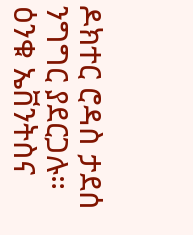ዶክተር ሮዳስ ታደሰ ንግግር ያደርጋሉ።
ዕንቁ ኤቨንትስና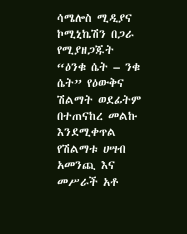ሳሜሎስ ሚዲያና ኮሚኒኬሽን በጋራ የሚያዘጋጁት “ዕንቁ ሴት – ንቁ ሴት” የዕውቅና ሽልማት ወደፊትም በተጠናከረ መልኩ እንደሚቀጥል የሽልማቱ ሀሣብ አመንጪ እና መሥራች አቶ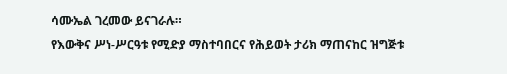ሳሙኤል ገረመው ይናገራሉ።
የእውቅና ሥነ-ሥርዓቱ የሚድያ ማስተባበርና የሕይወት ታሪክ ማጠናከር ዝግጅቱ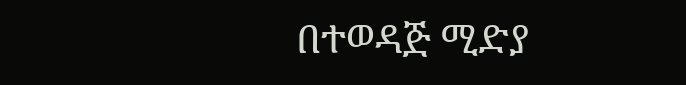በተወዳጅ ሚድያ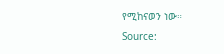የሚከናወን ነው።
Source: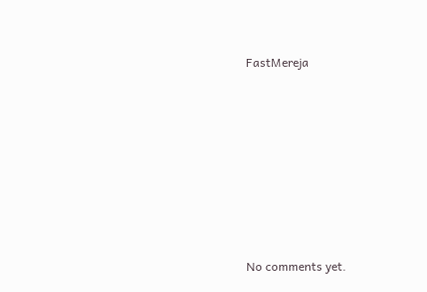FastMereja









No comments yet.